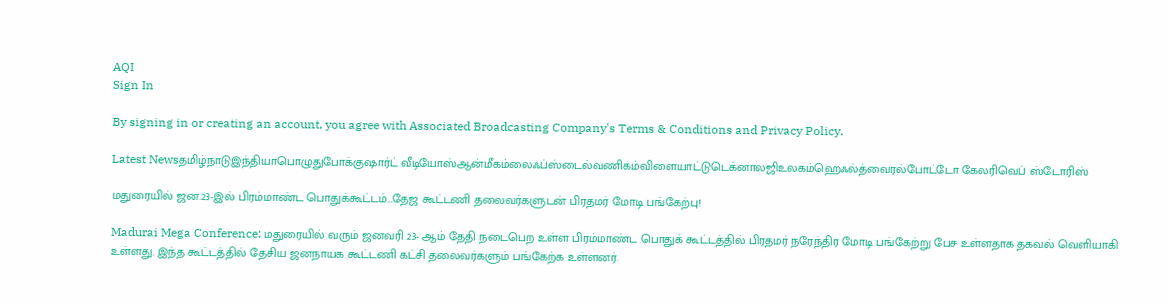AQI
Sign In

By signing in or creating an account, you agree with Associated Broadcasting Company's Terms & Conditions and Privacy Policy.

Latest Newsதமிழ்நாடுஇந்தியாபொழுதுபோக்குஷார்ட் வீடியோஸ்ஆன்மீகம்லைஃப்ஸ்டைல்வணிகம்விளையாட்டுடெக்னாலஜிஉலகம்ஹெஃல்த்வைரல்போட்டோ கேலரிவெப் ஸ்டோரிஸ்

மதுரையில் ஜன.23-இல் பிரம்மாண்ட பொதுக்கூட்டம்…தேஜ கூட்டணி தலைவர்களுடன் பிரதமர் மோடி பங்கேற்பு!

Madurai Mega Conference: மதுரையில் வரும் ஜனவரி 23- ஆம் தேதி நடைபெற உள்ள பிரம்மாண்ட பொதுக் கூட்டத்தில் பிரதமர் நரேந்திர மோடி பங்கேற்று பேச உள்ளதாக தகவல் வெளியாகி உள்ளது. இந்த கூட்டத்தில் தேசிய ஜனநாயக கூட்டணி கட்சி தலைவர்களும் பங்கேற்க உள்ளனர்.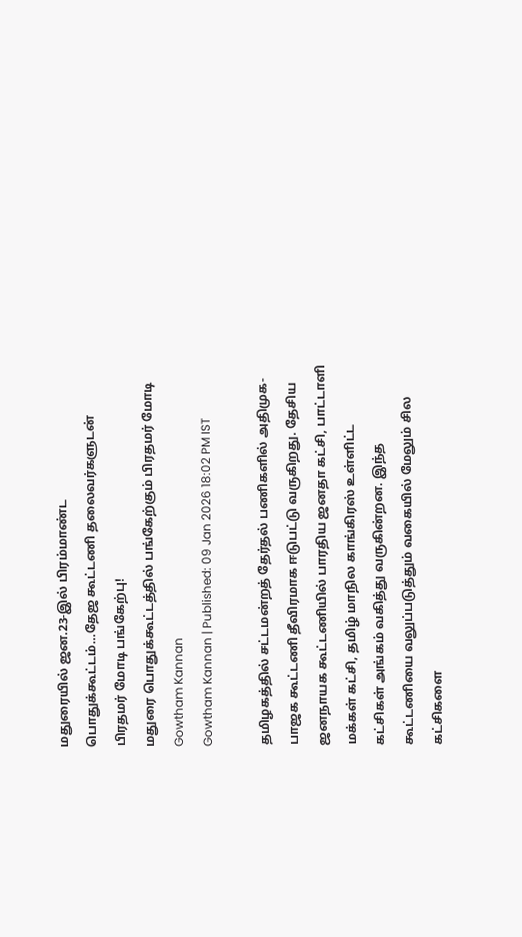மதுரையில் ஜன.23-இல் பிரம்மாண்ட பொதுக்கூட்டம்…தேஜ கூட்டணி தலைவர்களுடன் பிரதமர் மோடி பங்கேற்பு!
மதுரை பொதுக்கூட்டத்தில் பங்கேற்கும் பிரதமர் மோடி
Gowtham Kannan
Gowtham Kannan | Published: 09 Jan 2026 18:02 PM IST

தமிழகத்தில் சட்டமன்றத் தேர்தல் பணிகளில் அதிமுக- பாஜக கூட்டணி தீவிரமாக ஈடுபட்டு வருகிறது. தேசிய ஜனநாயக கூட்டணியில் பாரதிய ஜனதா கட்சி, பாட்டாளி மக்கள் கட்சி, தமிழ் மாநில காங்கிரஸ் உள்ளிட்ட கட்சிகள் அங்கம் வகித்து வருகின்றன. இந்த கூட்டணியை வலுப்படுத்தும் வகையில் மேலும் சில கட்சிகளை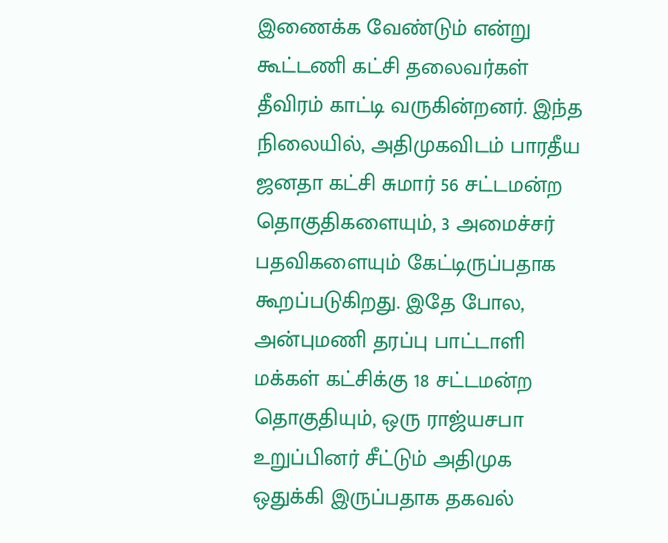இணைக்க வேண்டும் என்று கூட்டணி கட்சி தலைவர்கள் தீவிரம் காட்டி வருகின்றனர். இந்த நிலையில், அதிமுகவிடம் பாரதீய ஜனதா கட்சி சுமார் 56 சட்டமன்ற தொகுதிகளையும், 3 அமைச்சர் பதவிகளையும் கேட்டிருப்பதாக கூறப்படுகிறது. இதே போல, அன்புமணி தரப்பு பாட்டாளி மக்கள் கட்சிக்கு 18 சட்டமன்ற தொகுதியும், ஒரு ராஜ்யசபா உறுப்பினர் சீட்டும் அதிமுக ஒதுக்கி இருப்பதாக தகவல்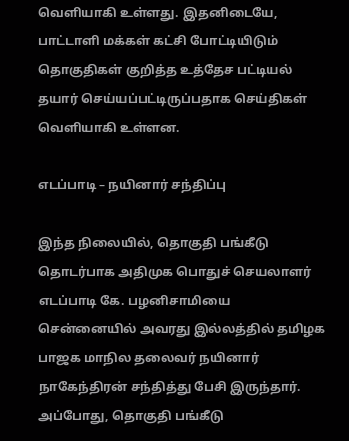வெளியாகி உள்ளது. இதனிடையே, பாட்டாளி மக்கள் கட்சி போட்டியிடும் தொகுதிகள் குறித்த உத்தேச பட்டியல் தயார் செய்யப்பட்டிருப்பதாக செய்திகள் வெளியாகி உள்ளன.

எடப்பாடி – நயினார் சந்திப்பு

இந்த நிலையில், தொகுதி பங்கீடு தொடர்பாக அதிமுக பொதுச் செயலாளர் எடப்பாடி கே. பழனிசாமியை சென்னையில் அவரது இல்லத்தில் தமிழக பாஜக மாநில தலைவர் நயினார் நாகேந்திரன் சந்தித்து பேசி இருந்தார். அப்போது, தொகுதி பங்கீடு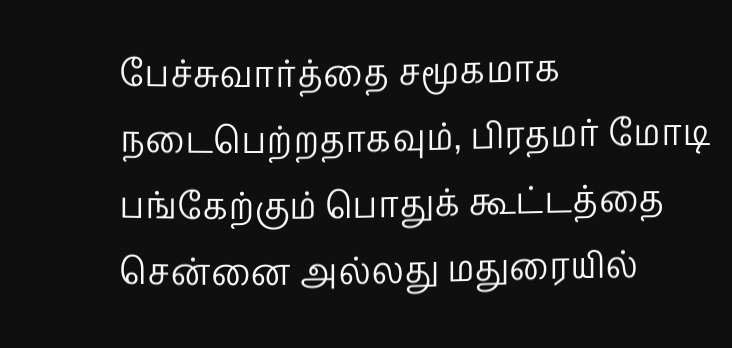பேச்சுவார்த்தை சமூகமாக நடைபெற்றதாகவும், பிரதமர் மோடி பங்கேற்கும் பொதுக் கூட்டத்தை சென்னை அல்லது மதுரையில்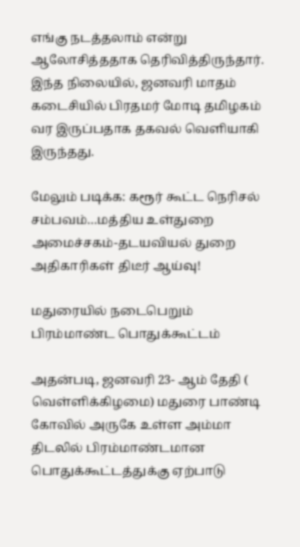எங்கு நடத்தலாம் என்று ஆலோசித்ததாக தெரிவித்திருந்தார். இந்த நிலையில், ஜனவரி மாதம் கடைசியில் பிரதமர் மோடி தமிழகம் வர இருப்பதாக தகவல் வெளியாகி இருந்தது.

மேலும் படிக்க: கரூர் கூட்ட நெரிசல் சம்பவம்…மத்திய உள்துறை அமைச்சகம்-தடயவியல் துறை அதிகாரிகள் திடீர் ஆய்வு!

மதுரையில் நடைபெறும் பிரம்மாண்ட பொதுக்கூட்டம்

அதன்படி, ஜனவரி 23- ஆம் தேதி ( வெள்ளிக்கிழமை) மதுரை பாண்டி கோவில் அருகே உள்ள அம்மா திடலில் பிரம்மாண்டமான பொதுக்கூட்டத்துக்கு ஏற்பாடு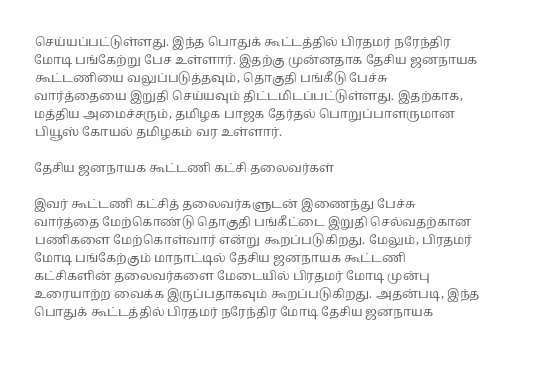செய்யப்பட்டுள்ளது. இந்த பொதுக் கூட்டத்தில் பிரதமர் நரேந்திர மோடி பங்கேற்று பேச உள்ளார். இதற்கு முன்னதாக தேசிய ஜனநாயக கூட்டணியை வலுப்படுத்தவும், தொகுதி பங்கீடு பேச்சு வார்த்தையை இறுதி செய்யவும் திட்டமிடப்பட்டுள்ளது. இதற்காக, மத்திய அமைச்சரும், தமிழக பாஜக தேர்தல் பொறுப்பாளருமான பியூஸ் கோயல் தமிழகம் வர உள்ளார்.

தேசிய ஜனநாயக கூட்டணி கட்சி தலைவர்கள்

இவர் கூட்டணி கட்சித் தலைவர்களுடன் இணைந்து பேச்சு வார்த்தை மேற்கொண்டு தொகுதி பங்கீட்டை இறுதி செல்வதற்கான பணிகளை மேற்கொள்வார் என்று கூறப்படுகிறது. மேலும், பிரதமர் மோடி பங்கேற்கும் மாநாட்டில் தேசிய ஜனநாயக கூட்டணி கட்சிகளின் தலைவர்களை மேடையில் பிரதமர் மோடி முன்பு உரையாற்ற வைக்க இருப்பதாகவும் கூறப்படுகிறது. அதன்படி, இந்த பொதுக் கூட்டத்தில் பிரதமர் நரேந்திர மோடி தேசிய ஜனநாயக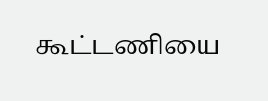கூட்டணியை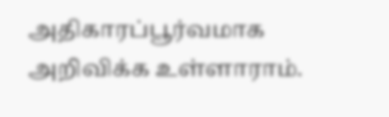அதிகாரப்பூர்வமாக அறிவிக்க உள்ளாராம்.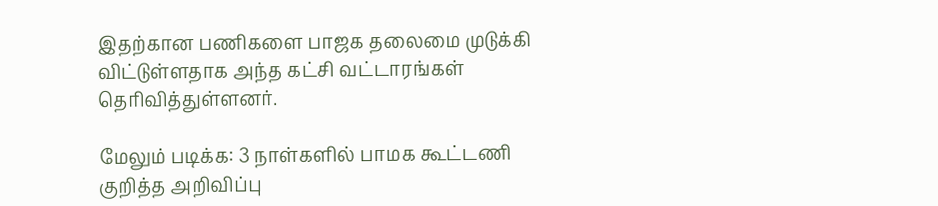இதற்கான பணிகளை பாஜக தலைமை முடுக்கி விட்டுள்ளதாக அந்த கட்சி வட்டாரங்கள் தெரிவித்துள்ளனர்.

மேலும் படிக்க: 3 நாள்களில் பாமக கூட்டணி குறித்த அறிவிப்பு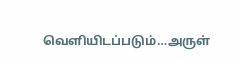வெளியிடப்படும்…அருள்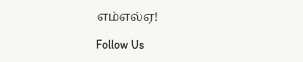எம்எல்ஏ!

Follow Us